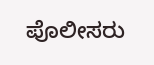ಪೊಲೀಸರು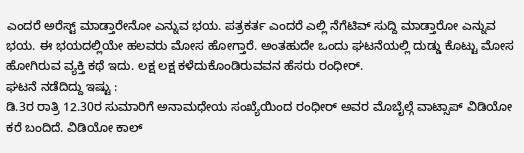ಎಂದರೆ ಅರೆಸ್ಟ್ ಮಾಡ್ತಾರೇನೋ ಎನ್ನುವ ಭಯ. ಪತ್ರಕರ್ತ ಎಂದರೆ ಎಲ್ಲಿ ನೆಗೆಟಿವ್ ಸುದ್ದಿ ಮಾಡ್ತಾರೋ ಎನ್ನುವ ಭಯ. ಈ ಭಯದಲ್ಲಿಯೇ ಹಲವರು ಮೋಸ ಹೋಗ್ತಾರೆ. ಅಂತಹುದೇ ಒಂದು ಘಟನೆಯಲ್ಲಿ ದುಡ್ಡು ಕೊಟ್ಟು ಮೋಸ ಹೋಗಿರುವ ವ್ಯಕ್ತಿ ಕಥೆ ಇದು. ಲಕ್ಷ ಲಕ್ಷ ಕಳೆದುಕೊಂಡಿರುವವನ ಹೆಸರು ರಂಧೀರ್.
ಘಟನೆ ನಡೆದಿದ್ದು ಇಷ್ಟು :
ಡಿ.3ರ ರಾತ್ರಿ 12.30ರ ಸುಮಾರಿಗೆ ಅನಾಮಧೇಯ ಸಂಖ್ಯೆಯಿಂದ ರಂಧೀರ್ ಅವರ ಮೊಬೈಲ್ಗೆ ವಾಟ್ಸಾಪ್ ವಿಡಿಯೋ ಕರೆ ಬಂದಿದೆ. ವಿಡಿಯೋ ಕಾಲ್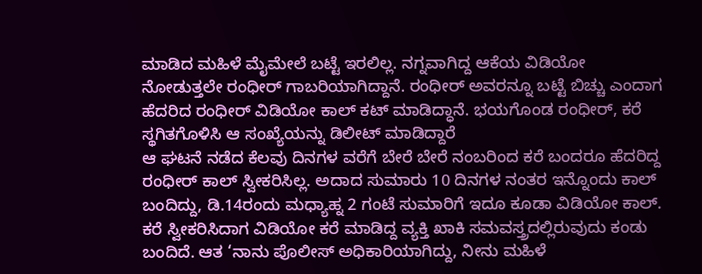ಮಾಡಿದ ಮಹಿಳೆ ಮೈಮೇಲೆ ಬಟ್ಟೆ ಇರಲಿಲ್ಲ. ನಗ್ನವಾಗಿದ್ದ ಆಕೆಯ ವಿಡಿಯೋ ನೋಡುತ್ತಲೇ ರಂಧೀರ್ ಗಾಬರಿಯಾಗಿದ್ದಾನೆ. ರಂಧೀರ್ ಅವರನ್ನೂ ಬಟ್ಟೆ ಬಿಚ್ಚು ಎಂದಾಗ ಹೆದರಿದ ರಂಧೀರ್ ವಿಡಿಯೋ ಕಾಲ್ ಕಟ್ ಮಾಡಿದ್ಧಾನೆ. ಭಯಗೊಂಡ ರಂಧೀರ್, ಕರೆ ಸ್ಥಗಿತಗೊಳಿಸಿ ಆ ಸಂಖ್ಯೆಯನ್ನು ಡಿಲೀಟ್ ಮಾಡಿದ್ದಾರೆ
ಆ ಘಟನೆ ನಡೆದ ಕೆಲವು ದಿನಗಳ ವರೆಗೆ ಬೇರೆ ಬೇರೆ ನಂಬರಿಂದ ಕರೆ ಬಂದರೂ ಹೆದರಿದ್ದ ರಂಧೀರ್ ಕಾಲ್ ಸ್ವೀಕರಿಸಿಲ್ಲ. ಅದಾದ ಸುಮಾರು 10 ದಿನಗಳ ನಂತರ ಇನ್ನೊಂದು ಕಾಲ್ ಬಂದಿದ್ದು, ಡಿ.14ರಂದು ಮಧ್ಯಾಹ್ನ 2 ಗಂಟೆ ಸುಮಾರಿಗೆ ಇದೂ ಕೂಡಾ ವಿಡಿಯೋ ಕಾಲ್. ಕರೆ ಸ್ವೀಕರಿಸಿದಾಗ ವಿಡಿಯೋ ಕರೆ ಮಾಡಿದ್ದ ವ್ಯಕ್ತಿ ಖಾಕಿ ಸಮವಸ್ತ್ರದಲ್ಲಿರುವುದು ಕಂಡು ಬಂದಿದೆ. ಆತ ‘ನಾನು ಪೊಲೀಸ್ ಅಧಿಕಾರಿಯಾಗಿದ್ದು, ನೀನು ಮಹಿಳೆ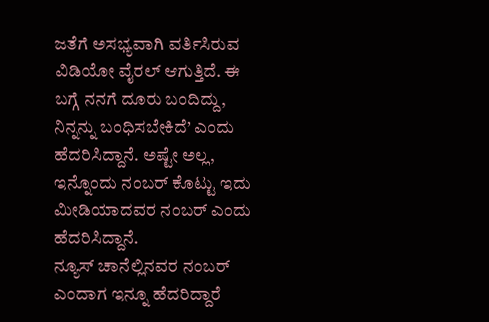ಜತೆಗೆ ಅಸಭ್ಯವಾಗಿ ವರ್ತಿಸಿರುವ ವಿಡಿಯೋ ವೈರಲ್ ಆಗುತ್ತಿದೆ. ಈ ಬಗ್ಗೆ ನನಗೆ ದೂರು ಬಂದಿದ್ದು, ನಿನ್ನನ್ನು ಬಂಧಿಸಬೇಕಿದೆ’ ಎಂದು ಹೆದರಿಸಿದ್ದಾನೆ. ಅಷ್ಟೇ ಅಲ್ಲ, ಇನ್ನೊಂದು ನಂಬರ್ ಕೊಟ್ಟು ಇದು ಮೀಡಿಯಾದವರ ನಂಬರ್ ಎಂದು ಹೆದರಿಸಿದ್ದಾನೆ.
ನ್ಯೂಸ್ ಚಾನೆಲ್ಲಿನವರ ನಂಬರ್ ಎಂದಾಗ ಇನ್ನೂ ಹೆದರಿದ್ದಾರೆ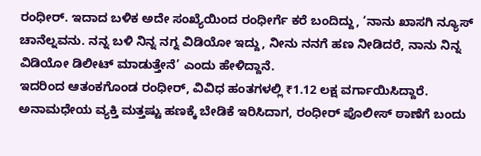ರಂಧೀರ್. ಇದಾದ ಬಳಿಕ ಅದೇ ಸಂಖ್ಯೆಯಿಂದ ರಂಧೀರ್ಗೆ ಕರೆ ಬಂದಿದ್ದು, ‘ನಾನು ಖಾಸಗಿ ನ್ಯೂಸ್ ಚಾನೆಲ್ನವನು. ನನ್ನ ಬಳಿ ನಿನ್ನ ನಗ್ನ ವಿಡಿಯೋ ಇದ್ದು, ನೀನು ನನಗೆ ಹಣ ನೀಡಿದರೆ, ನಾನು ನಿನ್ನ ವಿಡಿಯೋ ಡಿಲೀಟ್ ಮಾಡುತ್ತೇನೆ’ ಎಂದು ಹೇಳಿದ್ದಾನೆ.
ಇದರಿಂದ ಆತಂಕಗೊಂಡ ರಂಧೀರ್, ವಿವಿಧ ಹಂತಗಳಲ್ಲಿ ₹1.12 ಲಕ್ಷ ವರ್ಗಾಯಿಸಿದ್ದಾರೆ. ಅನಾಮಧೇಯ ವ್ಯಕ್ತಿ ಮತ್ತಷ್ಟು ಹಣಕ್ಕೆ ಬೇಡಿಕೆ ಇರಿಸಿದಾಗ, ರಂಧೀರ್ ಪೊಲೀಸ್ ಠಾಣೆಗೆ ಬಂದು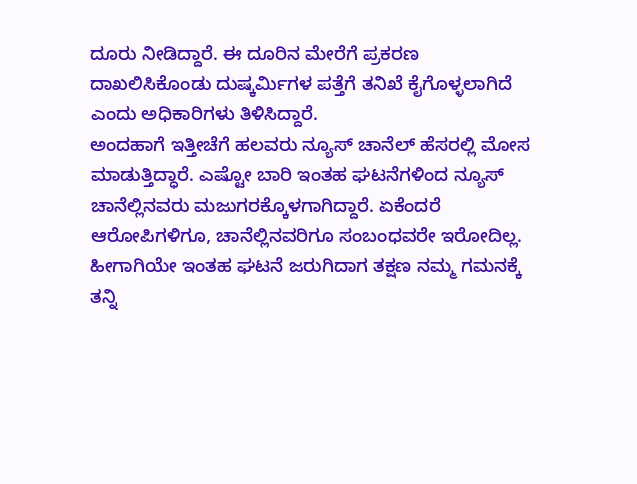ದೂರು ನೀಡಿದ್ದಾರೆ. ಈ ದೂರಿನ ಮೇರೆಗೆ ಪ್ರಕರಣ ದಾಖಲಿಸಿಕೊಂಡು ದುಷ್ಕರ್ಮಿಗಳ ಪತ್ತೆಗೆ ತನಿಖೆ ಕೈಗೊಳ್ಳಲಾಗಿದೆ ಎಂದು ಅಧಿಕಾರಿಗಳು ತಿಳಿಸಿದ್ದಾರೆ.
ಅಂದಹಾಗೆ ಇತ್ತೀಚೆಗೆ ಹಲವರು ನ್ಯೂಸ್ ಚಾನೆಲ್ ಹೆಸರಲ್ಲಿ ಮೋಸ ಮಾಡುತ್ತಿದ್ಧಾರೆ. ಎಷ್ಟೋ ಬಾರಿ ಇಂತಹ ಘಟನೆಗಳಿಂದ ನ್ಯೂಸ್ ಚಾನೆಲ್ಲಿನವರು ಮಜುಗರಕ್ಕೊಳಗಾಗಿದ್ದಾರೆ. ಏಕೆಂದರೆ ಆರೋಪಿಗಳಿಗೂ, ಚಾನೆಲ್ಲಿನವರಿಗೂ ಸಂಬಂಧವರೇ ಇರೋದಿಲ್ಲ. ಹೀಗಾಗಿಯೇ ಇಂತಹ ಘಟನೆ ಜರುಗಿದಾಗ ತಕ್ಷಣ ನಮ್ಮ ಗಮನಕ್ಕೆ ತನ್ನಿ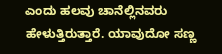ಎಂದು ಹಲವು ಚಾನೆಲ್ಲಿನವರು ಹೇಳುತ್ತಿರುತ್ತಾರೆ. ಯಾವುದೋ ಸಣ್ಣ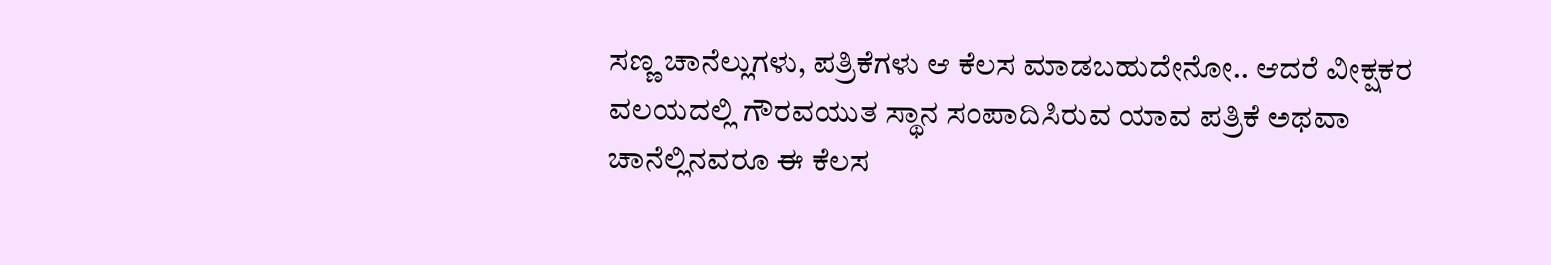ಸಣ್ಣ ಚಾನೆಲ್ಲುಗಳು, ಪತ್ರಿಕೆಗಳು ಆ ಕೆಲಸ ಮಾಡಬಹುದೇನೋ.. ಆದರೆ ವೀಕ್ಷಕರ ವಲಯದಲ್ಲಿ ಗೌರವಯುತ ಸ್ಥಾನ ಸಂಪಾದಿಸಿರುವ ಯಾವ ಪತ್ರಿಕೆ ಅಥವಾ ಚಾನೆಲ್ಲಿನವರೂ ಈ ಕೆಲಸ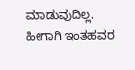ಮಾಡುವುದಿಲ್ಲ. ಹೀಗಾಗಿ ಇಂತಹವರ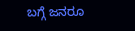ಬಗ್ಗೆ ಜನರೂ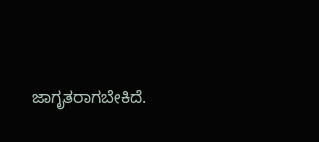ಜಾಗೃತರಾಗಬೇಕಿದೆ.